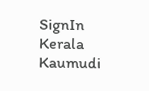SignIn
Kerala Kaumudi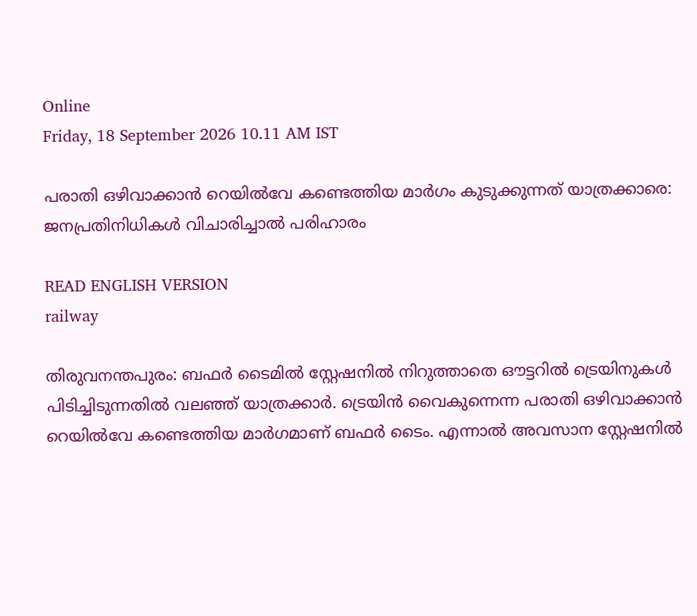Online
Friday, 18 September 2026 10.11 AM IST

പരാതി ഒഴിവാക്കാൻ റെയിൽവേ കണ്ടെത്തിയ മാർഗം കുടുക്കുന്നത് യാത്രക്കാരെ: ജനപ്രതിനിധികൾ വിചാരിച്ചാൽ പരിഹാരം

READ ENGLISH VERSION
railway

തിരുവനന്തപുരം: ബഫർ ടൈമിൽ സ്റ്റേഷനിൽ നിറുത്താതെ ഔട്ടറിൽ ട്രെയിനുകൾ പിടിച്ചിടുന്നതിൽ വലഞ്ഞ് യാത്രക്കാർ. ട്രെയിൻ വൈകുന്നെന്ന പരാതി ഒഴിവാക്കാൻ റെയിൽവേ കണ്ടെത്തിയ മാർഗമാണ് ബഫർ ടൈം. എന്നാൽ അവസാന സ്റ്റേഷനിൽ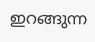ഇറങ്ങുന്ന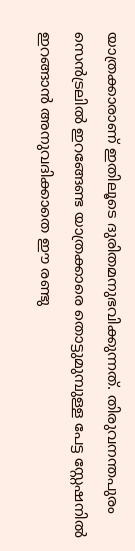യാത്രക്കാരാണ് ഇതിലൂടെ ദുരിതമനുഭവിക്കുന്നത്. തിരുവനന്തപുരം സെൻട്രലിൽ ഇറങ്ങേണ്ട യാത്രക്കാരെ തൊട്ടുമുമ്പുള്ള പേട്ട സ്റ്റേഷനിൽ ഇറങ്ങാൻ അനുവദിക്കാതെ ഈ രണ്ടു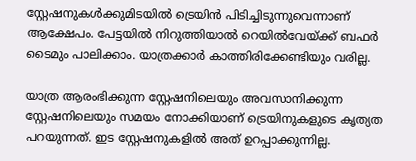സ്റ്റേഷനുകൾക്കുമിടയിൽ ട്രെയിൻ പിടിച്ചിടുന്നുവെന്നാണ് ആക്ഷേപം. പേട്ടയിൽ നിറുത്തിയാൽ റെയിൽവേയ്ക്ക് ബഫർ ടൈമും പാലിക്കാം. യാത്രക്കാർ കാത്തിരിക്കേണ്ടിയും വരില്ല.

യാത്ര ആരംഭിക്കുന്ന സ്റ്റേഷനിലെയും അവസാനിക്കുന്ന സ്റ്റേഷനിലെയും സമയം നോക്കിയാണ് ട്രെയിനുകളുടെ കൃത്യത പറയുന്നത്. ഇട സ്റ്റേഷനുകളിൽ അത് ഉറപ്പാക്കുന്നില്ല.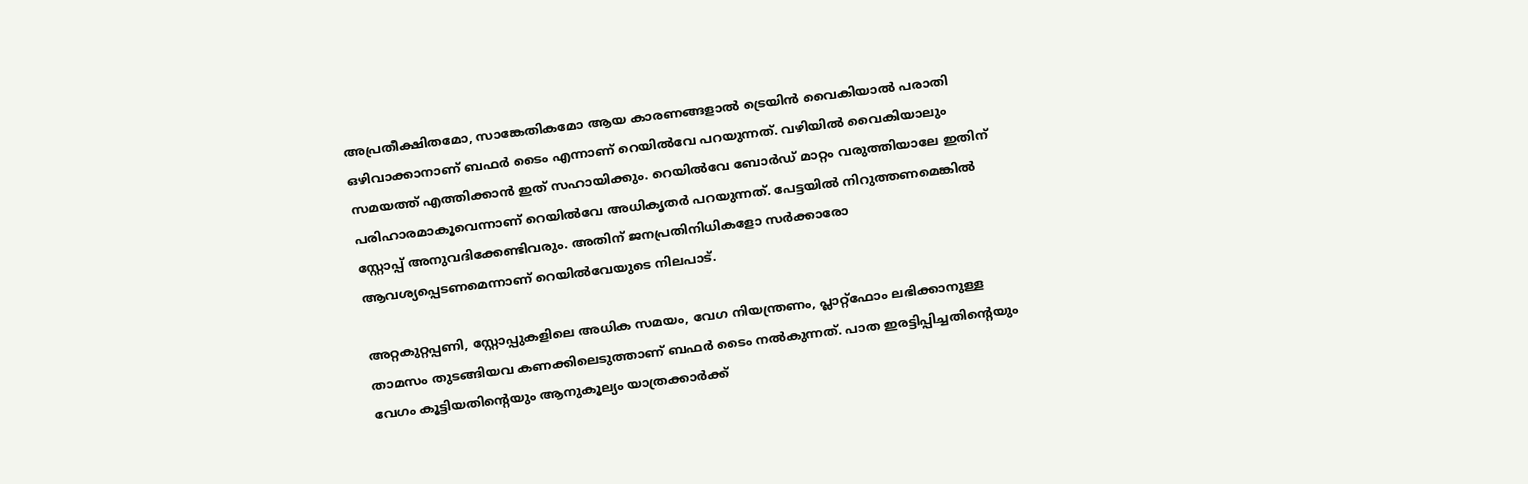അപ്രതീക്ഷിതമോ, സാങ്കേതികമോ ആയ കാരണങ്ങളാൽ ട്രെയിൻ വൈകിയാൽ പരാതി ഒഴിവാക്കാനാണ് ബഫർ ടൈം എന്നാണ് റെയിൽവേ പറയുന്നത്. വഴിയിൽ വൈകിയാലും സമയത്ത് എത്തിക്കാൻ ഇത് സഹായിക്കും. റെയിൽവേ ബോർഡ് മാറ്റം വരുത്തിയാലേ ഇതിന് പരിഹാരമാകൂവെന്നാണ് റെയിൽവേ അധികൃതർ പറയുന്നത്. പേട്ടയിൽ നിറുത്തണമെങ്കിൽ സ്റ്റോപ്പ് അനുവദിക്കേണ്ടിവരും. അതിന് ജനപ്രതിനിധികളോ സർക്കാരോ ആവശ്യപ്പെടണമെന്നാണ് റെയിൽവേയുടെ നിലപാട്.

അറ്റകുറ്റപ്പണി, സ്റ്റോപ്പുകളിലെ അധിക സമയം, വേഗ നിയന്ത്രണം, പ്ലാറ്റ്‌ഫോം ലഭിക്കാനുള്ള താമസം തുടങ്ങിയവ കണക്കിലെടുത്താണ് ബഫർ ടൈം നൽകുന്നത്. പാത ഇരട്ടിപ്പിച്ചതിന്റെയും വേഗം കൂട്ടിയതിന്റെയും ആനുകൂല്യം യാത്രക്കാർക്ക്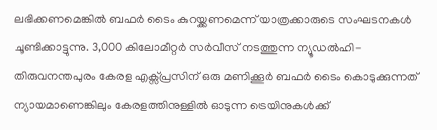ലഭിക്കണമെങ്കിൽ ബഫർ ടൈം കുറയ്ക്കണമെന്ന് യാത്രക്കാരുടെ സംഘടനകൾ ചൂണ്ടിക്കാട്ടുന്നു. 3,000 കിലോമീറ്റർ സർവീസ് നടത്തുന്ന ന്യൂഡൽഹി- തിരുവനന്തപുരം കേരള എക്സ്‌പ്രസിന് ഒരു മണിക്കൂർ ബഫർ ടൈം കൊടുക്കുന്നത് ന്യായമാണെങ്കിലും കേരളത്തിനുള്ളിൽ ഓടുന്ന ട്രെയിനുകൾക്ക്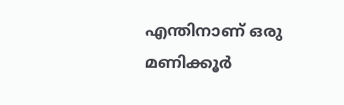എന്തിനാണ് ഒരു മണിക്കൂർ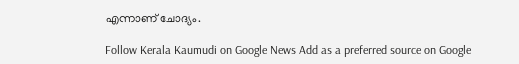എന്നാണ് ചോദ്യം.

Follow Kerala Kaumudi on Google News Add as a preferred source on Google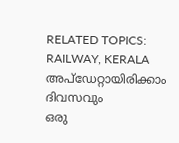RELATED TOPICS: RAILWAY, KERALA
അപ്ഡേറ്റായിരിക്കാം ദിവസവും
ഒരു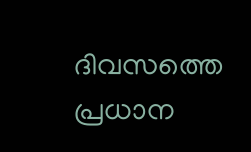ദിവസത്തെ പ്രധാന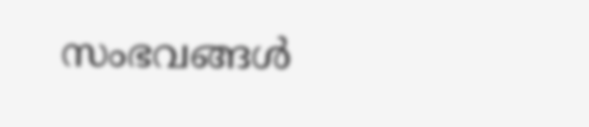സംഭവങ്ങൾ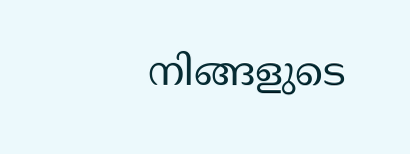നിങ്ങളുടെ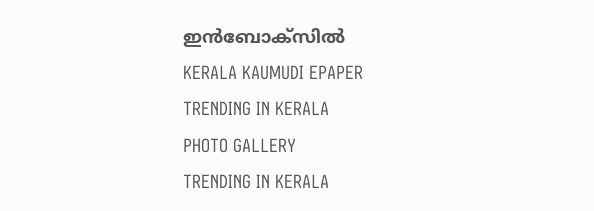ഇൻബോക്സിൽ
KERALA KAUMUDI EPAPER
TRENDING IN KERALA
PHOTO GALLERY
TRENDING IN KERALA